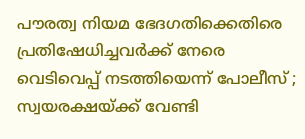പൗരത്വ നിയമ ഭേദഗതിക്കെതിരെ പ്രതിഷേധിച്ചവർക്ക് നേരെ വെടിവെപ്പ് നടത്തിയെന്ന് പോലീസ് ; സ്വയരക്ഷയ്ക്ക് വേണ്ടി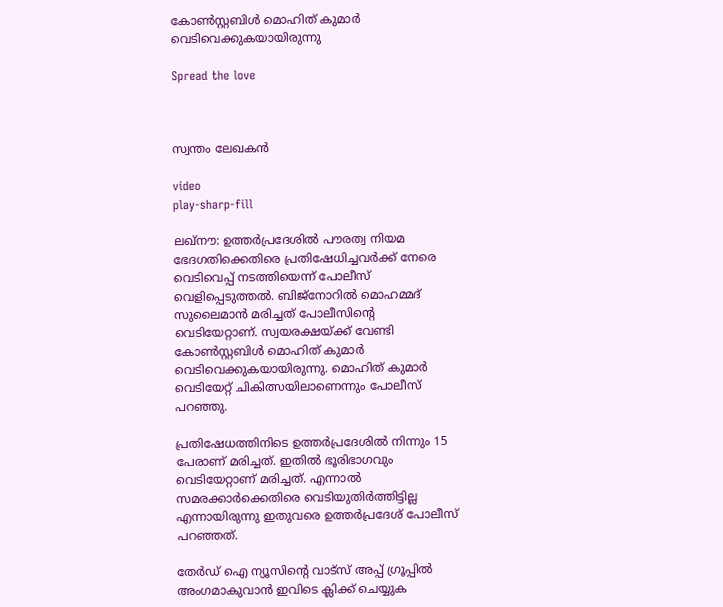കോൺസ്റ്റബിൾ മൊഹിത് കുമാർ വെടിവെക്കുകയായിരുന്നു

Spread the love



സ്വന്തം ലേഖകൻ

video
play-sharp-fill

ലഖ്നൗ: ഉത്തർപ്രദേശിൽ പൗരത്വ നിയമ ഭേദഗതിക്കെതിരെ പ്രതിഷേധിച്ചവർക്ക് നേരെ വെടിവെപ്പ് നടത്തിയെന്ന് പോലീസ് വെളിപ്പെടുത്തൽ. ബിജ്നോറിൽ മൊഹമ്മദ് സുലൈമാൻ മരിച്ചത് പോലീസിന്റെ വെടിയേറ്റാണ്. സ്വയരക്ഷയ്ക്ക് വേണ്ടി കോൺസ്റ്റബിൾ മൊഹിത് കുമാർ വെടിവെക്കുകയായിരുന്നു. മൊഹിത് കുമാർ വെടിയേറ്റ് ചികിത്സയിലാണെന്നും പോലീസ് പറഞ്ഞു.

പ്രതിഷേധത്തിനിടെ ഉത്തർപ്രദേശിൽ നിന്നും 15 പേരാണ് മരിച്ചത്. ഇതിൽ ഭൂരിഭാഗവും വെടിയേറ്റാണ് മരിച്ചത്. എന്നാൽ സമരക്കാർക്കെതിരെ വെടിയുതിർത്തിട്ടില്ല എന്നായിരുന്നു ഇതുവരെ ഉത്തർപ്രദേശ് പോലീസ് പറഞ്ഞത്.

തേർഡ് ഐ ന്യൂസിന്റെ വാട്സ് അപ്പ് ഗ്രൂപ്പിൽ അംഗമാകുവാൻ ഇവിടെ ക്ലിക്ക് ചെയ്യുക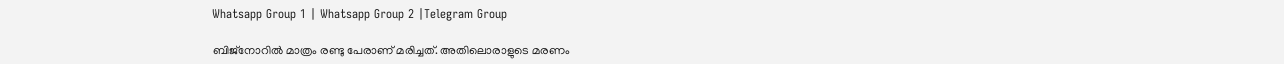Whatsapp Group 1 | Whatsapp Group 2 |Telegram Group

ബിജ്നോറിൽ മാത്രം രണ്ടു പേരാണ് മരിച്ചത്. അതിലൊരാളുടെ മരണം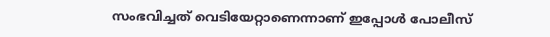സംഭവിച്ചത് വെടിയേറ്റാണെന്നാണ് ഇപ്പോൾ പോലീസ്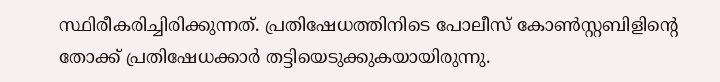സ്ഥിരീകരിച്ചിരിക്കുന്നത്. പ്രതിഷേധത്തിനിടെ പോലീസ് കോൺസ്റ്റബിളിന്റെ തോക്ക് പ്രതിഷേധക്കാർ തട്ടിയെടുക്കുകയായിരുന്നു.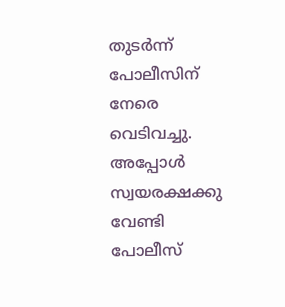തുടർന്ന് പോലീസിന് നേരെ വെടിവച്ചു. അപ്പോൾ സ്വയരക്ഷക്കു വേണ്ടി പോലീസ്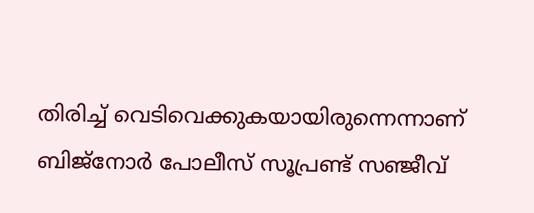തിരിച്ച് വെടിവെക്കുകയായിരുന്നെന്നാണ് ബിജ്നോർ പോലീസ് സൂപ്രണ്ട് സഞ്ജീവ്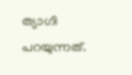ത്യാഗി പറയുന്നത്.